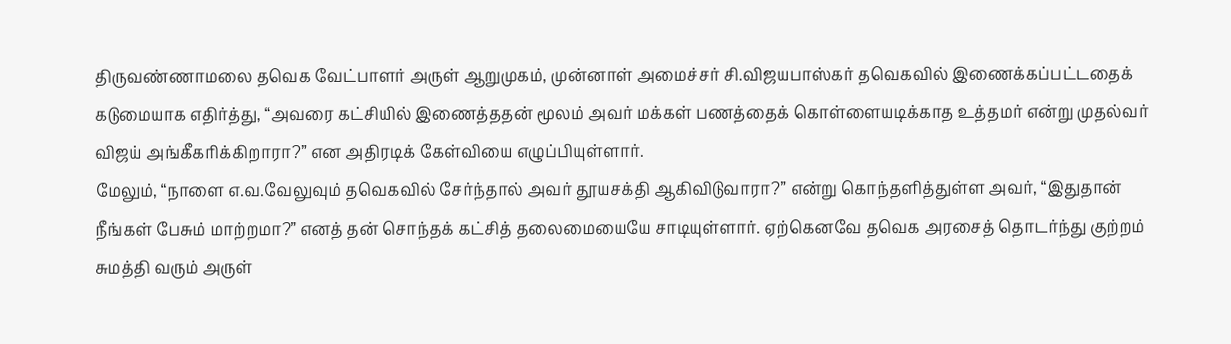திருவண்ணாமலை தவெக வேட்பாளர் அருள் ஆறுமுகம், முன்னாள் அமைச்சர் சி.விஜயபாஸ்கர் தவெகவில் இணைக்கப்பட்டதைக் கடுமையாக எதிர்த்து, “அவரை கட்சியில் இணைத்ததன் மூலம் அவர் மக்கள் பணத்தைக் கொள்ளையடிக்காத உத்தமர் என்று முதல்வர் விஜய் அங்கீகரிக்கிறாரா?” என அதிரடிக் கேள்வியை எழுப்பியுள்ளார்.
மேலும், “நாளை எ.வ.வேலுவும் தவெகவில் சேர்ந்தால் அவர் தூயசக்தி ஆகிவிடுவாரா?” என்று கொந்தளித்துள்ள அவர், “இதுதான் நீங்கள் பேசும் மாற்றமா?” எனத் தன் சொந்தக் கட்சித் தலைமையையே சாடியுள்ளார். ஏற்கெனவே தவெக அரசைத் தொடர்ந்து குற்றம் சுமத்தி வரும் அருள்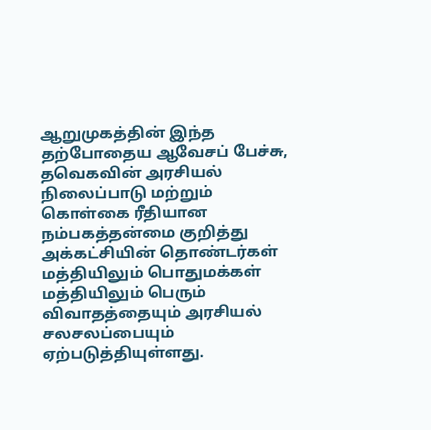ஆறுமுகத்தின் இந்த தற்போதைய ஆவேசப் பேச்சு, தவெகவின் அரசியல் நிலைப்பாடு மற்றும் கொள்கை ரீதியான நம்பகத்தன்மை குறித்து அக்கட்சியின் தொண்டர்கள் மத்தியிலும் பொதுமக்கள் மத்தியிலும் பெரும் விவாதத்தையும் அரசியல் சலசலப்பையும் ஏற்படுத்தியுள்ளது.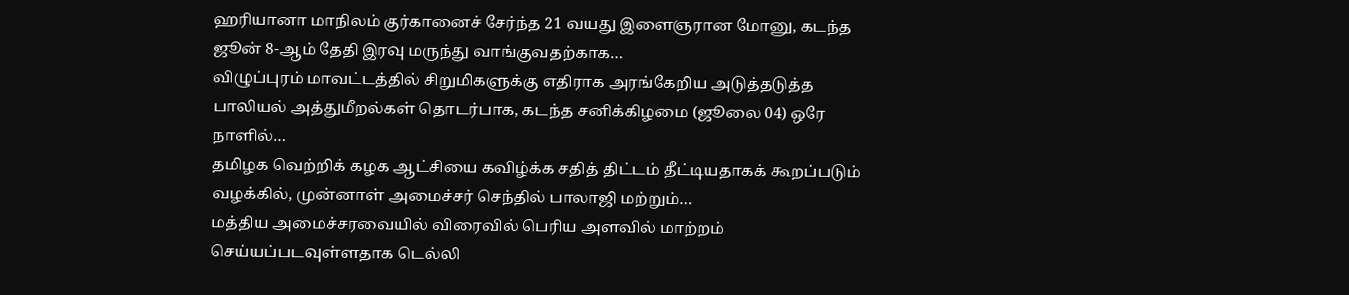ஹரியானா மாநிலம் குர்கானைச் சேர்ந்த 21 வயது இளைஞரான மோனு, கடந்த ஜூன் 8-ஆம் தேதி இரவு மருந்து வாங்குவதற்காக…
விழுப்புரம் மாவட்டத்தில் சிறுமிகளுக்கு எதிராக அரங்கேறிய அடுத்தடுத்த பாலியல் அத்துமீறல்கள் தொடர்பாக, கடந்த சனிக்கிழமை (ஜூலை 04) ஒரே நாளில்…
தமிழக வெற்றிக் கழக ஆட்சியை கவிழ்க்க சதித் திட்டம் தீட்டியதாகக் கூறப்படும் வழக்கில், முன்னாள் அமைச்சர் செந்தில் பாலாஜி மற்றும்…
மத்திய அமைச்சரவையில் விரைவில் பெரிய அளவில் மாற்றம் செய்யப்படவுள்ளதாக டெல்லி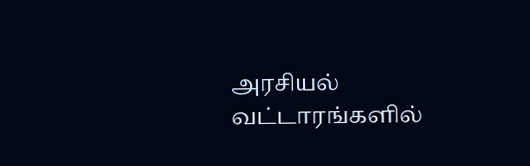அரசியல் வட்டாரங்களில்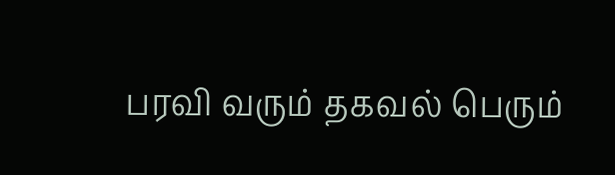பரவி வரும் தகவல் பெரும்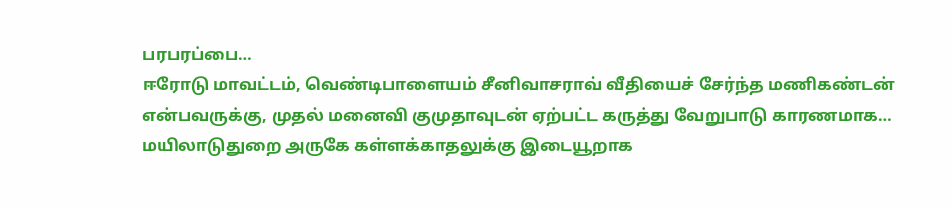பரபரப்பை…
ஈரோடு மாவட்டம், வெண்டிபாளையம் சீனிவாசராவ் வீதியைச் சேர்ந்த மணிகண்டன் என்பவருக்கு, முதல் மனைவி குமுதாவுடன் ஏற்பட்ட கருத்து வேறுபாடு காரணமாக…
மயிலாடுதுறை அருகே கள்ளக்காதலுக்கு இடையூறாக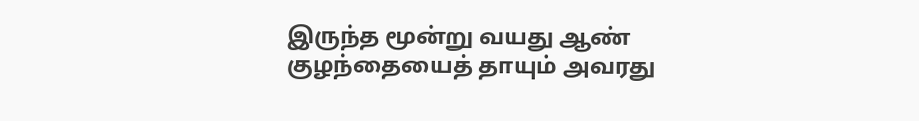இருந்த மூன்று வயது ஆண் குழந்தையைத் தாயும் அவரது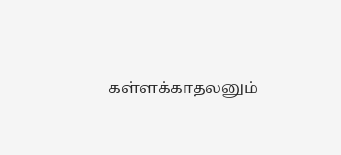கள்ளக்காதலனும்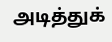அடித்துக்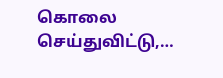கொலை செய்துவிட்டு,…